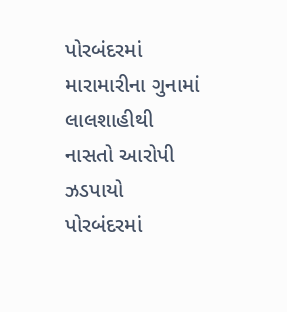પોરબંદરમાં મારામારીના ગુનામાં લાલશાહીથી નાસતો આરોપી ઝડપાયો પોરબંદરમાં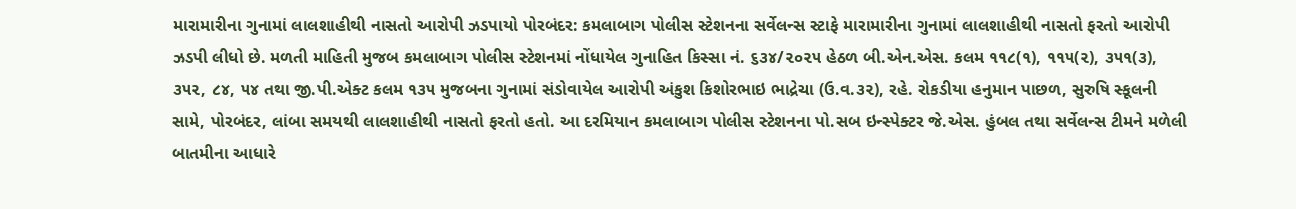મારામારીના ગુનામાં લાલશાહીથી નાસતો આરોપી ઝડપાયો પોરબંદર: કમલાબાગ પોલીસ સ્ટેશનના સર્વેલન્સ સ્ટાફે મારામારીના ગુનામાં લાલશાહીથી નાસતો ફરતો આરોપી ઝડપી લીધો છે. મળતી માહિતી મુજબ કમલાબાગ પોલીસ સ્ટેશનમાં નોંધાયેલ ગુનાહિત કિસ્સા નં. ૬૩૪/૨૦૨૫ હેઠળ બી.એન.એસ. કલમ ૧૧૮(૧), ૧૧૫(૨), ૩૫૧(૩), ૩૫૨, ૮૪, ૫૪ તથા જી.પી.એક્ટ કલમ ૧૩૫ મુજબના ગુનામાં સંડોવાયેલ આરોપી અંકુશ કિશોરભાઇ ભાદ્રેચા (ઉ.વ.૩૨), રહે. રોકડીયા હનુમાન પાછળ, સુરુષિ સ્કૂલની સામે, પોરબંદર, લાંબા સમયથી લાલશાહીથી નાસતો ફરતો હતો. આ દરમિયાન કમલાબાગ પોલીસ સ્ટેશનના પો.સબ ઇન્સ્પેક્ટર જે.એસ. હુંબલ તથા સર્વેલન્સ ટીમને મળેલી બાતમીના આધારે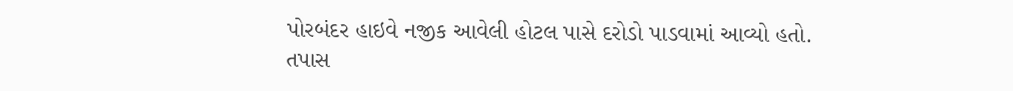પોરબંદર હાઇવે નજીક આવેલી હોટલ પાસે દરોડો પાડવામાં આવ્યો હતો. તપાસ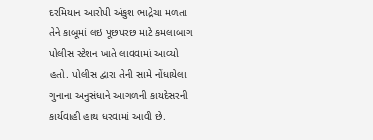દરમિયાન આરોપી અંકુશ ભાદ્રેચા મળતા તેને કાબૂમાં લઇ પૂછપરછ માટે કમલાબાગ પોલીસ સ્ટેશન ખાતે લાવવામાં આવ્યો હતો. પોલીસ દ્વારા તેની સામે નોંધાયેલા ગુનાના અનુસંધાને આગળની કાયદેસરની કાર્યવાહી હાથ ધરવામાં આવી છે.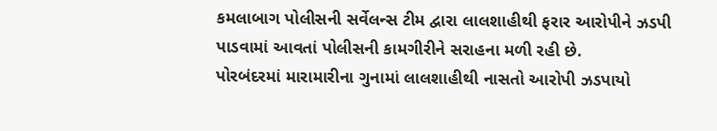કમલાબાગ પોલીસની સર્વેલન્સ ટીમ દ્વારા લાલશાહીથી ફરાર આરોપીને ઝડપી પાડવામાં આવતાં પોલીસની કામગીરીને સરાહના મળી રહી છે.
પોરબંદરમાં મારામારીના ગુનામાં લાલશાહીથી નાસતો આરોપી ઝડપાયો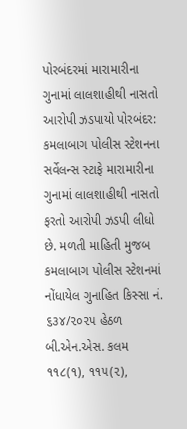પોરબંદરમાં મારામારીના ગુનામાં લાલશાહીથી નાસતો આરોપી ઝડપાયો પોરબંદર: કમલાબાગ પોલીસ સ્ટેશનના સર્વેલન્સ સ્ટાફે મારામારીના ગુનામાં લાલશાહીથી નાસતો ફરતો આરોપી ઝડપી લીધો છે. મળતી માહિતી મુજબ કમલાબાગ પોલીસ સ્ટેશનમાં નોંધાયેલ ગુનાહિત કિસ્સા નં. ૬૩૪/૨૦૨૫ હેઠળ બી.એન.એસ. કલમ ૧૧૮(૧), ૧૧૫(૨),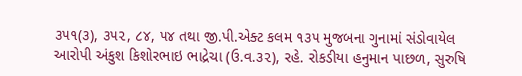૩૫૧(૩), ૩૫૨, ૮૪, ૫૪ તથા જી.પી.એક્ટ કલમ ૧૩૫ મુજબના ગુનામાં સંડોવાયેલ આરોપી અંકુશ કિશોરભાઇ ભાદ્રેચા (ઉ.વ.૩૨), રહે. રોકડીયા હનુમાન પાછળ, સુરુષિ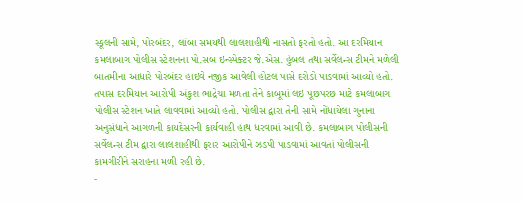સ્કૂલની સામે, પોરબંદર, લાંબા સમયથી લાલશાહીથી નાસતો ફરતો હતો. આ દરમિયાન કમલાબાગ પોલીસ સ્ટેશનના પો.સબ ઇન્સ્પેક્ટર જે.એસ. હુંબલ તથા સર્વેલન્સ ટીમને મળેલી બાતમીના આધારે પોરબંદર હાઇવે નજીક આવેલી હોટલ પાસે દરોડો પાડવામાં આવ્યો હતો. તપાસ દરમિયાન આરોપી અંકુશ ભાદ્રેચા મળતા તેને કાબૂમાં લઇ પૂછપરછ માટે કમલાબાગ પોલીસ સ્ટેશન ખાતે લાવવામાં આવ્યો હતો. પોલીસ દ્વારા તેની સામે નોંધાયેલા ગુનાના અનુસંધાને આગળની કાયદેસરની કાર્યવાહી હાથ ધરવામાં આવી છે. કમલાબાગ પોલીસની સર્વેલન્સ ટીમ દ્વારા લાલશાહીથી ફરાર આરોપીને ઝડપી પાડવામાં આવતાં પોલીસની કામગીરીને સરાહના મળી રહી છે.
-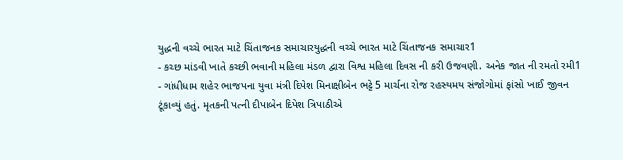યુદ્ધની વચ્ચે ભારત માટે ચિંતાજનક સમાચારયુદ્ધની વચ્ચે ભારત માટે ચિંતાજનક સમાચાર1
- કચ્છ માંડવી ખાતે કચ્છી ભવાની મહિલા મંડળ દ્વારા વિશ્વ મહિલા દિવસ ની કરી ઉજવણી. અનેક જાત ની રમતો રમી1
- ગાંધીધામ શહેર ભાજપના યુવા મંત્રી દિપેશ મિનાક્ષીબેન ભટ્ટે 5 માર્ચના રોજ રહસ્યમય સંજોગોમાં ફાંસો ખાઈ જીવન ટૂંકાવ્યું હતું. મૃતકની પત્ની દીપાબેન દિપેશ ત્રિપાઠીએ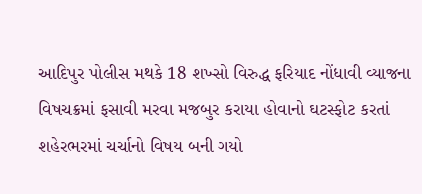આદિપુર પોલીસ મથકે 18 શખ્સો વિરુદ્ધ ફરિયાદ નોંધાવી વ્યાજના વિષચક્રમાં ફસાવી મરવા મજબુર કરાયા હોવાનો ઘટસ્ફોટ કરતાં શહેરભરમાં ચર્ચાનો વિષય બની ગયો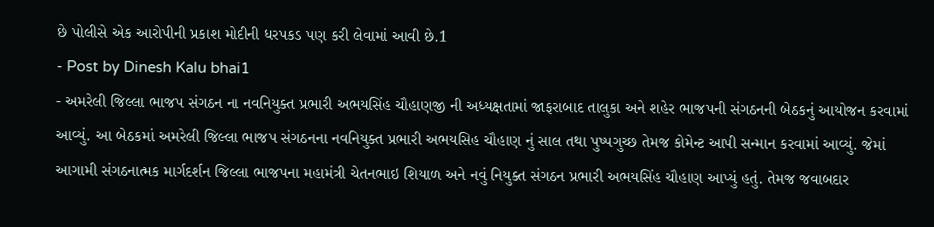છે પોલીસે એક આરોપીની પ્રકાશ મોદીની ધરપકડ પણ કરી લેવામાં આવી છે.1
- Post by Dinesh Kalu bhai1
- અમરેલી જિલ્લા ભાજપ સંગઠન ના નવનિયુક્ત પ્રભારી અભયસિંહ ચૌહાણજી ની અધ્યક્ષતામાં જાફરાબાદ તાલુકા અને શહેર ભાજપની સંગઠનની બેઠકનું આયોજન કરવામાં આવ્યું. આ બેઠકમાં અમરેલી જિલ્લા ભાજપ સંગઠનના નવનિયુક્ત પ્રભારી અભયસિહ ચૌહાણ નું સાલ તથા પુષ્પગુચ્છ તેમજ કોમેન્ટ આપી સન્માન કરવામાં આવ્યું. જેમાં આગામી સંગઠનાત્મક માર્ગદર્શન જિલ્લા ભાજપના મહામંત્રી ચેતનભાઇ શિયાળ અને નવું નિયુક્ત સંગઠન પ્રભારી અભયસિંહ ચૌહાણ આપ્યું હતું. તેમજ જવાબદાર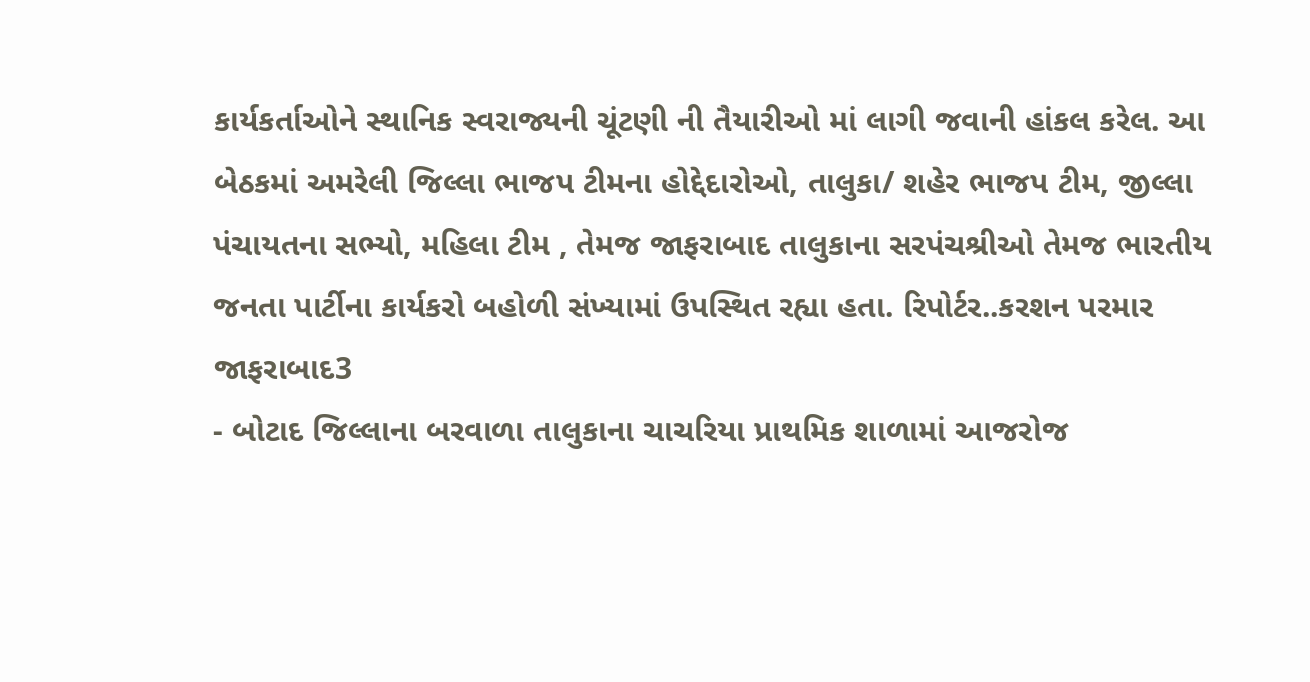કાર્યકર્તાઓને સ્થાનિક સ્વરાજ્યની ચૂંટણી ની તૈયારીઓ માં લાગી જવાની હાંકલ કરેલ. આ બેઠકમાં અમરેલી જિલ્લા ભાજપ ટીમના હોદ્દેદારોઓ, તાલુકા/ શહેર ભાજપ ટીમ, જીલ્લા પંચાયતના સભ્યો, મહિલા ટીમ , તેમજ જાફરાબાદ તાલુકાના સરપંચશ્રીઓ તેમજ ભારતીય જનતા પાર્ટીના કાર્યકરો બહોળી સંખ્યામાં ઉપસ્થિત રહ્યા હતા. રિપોર્ટર..કરશન પરમાર જાફરાબાદ3
- બોટાદ જિલ્લાના બરવાળા તાલુકાના ચાચરિયા પ્રાથમિક શાળામાં આજરોજ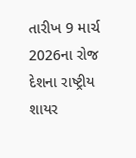તારીખ 9 માર્ચ 2026ના રોજ દેશના રાષ્ટ્રીય શાયર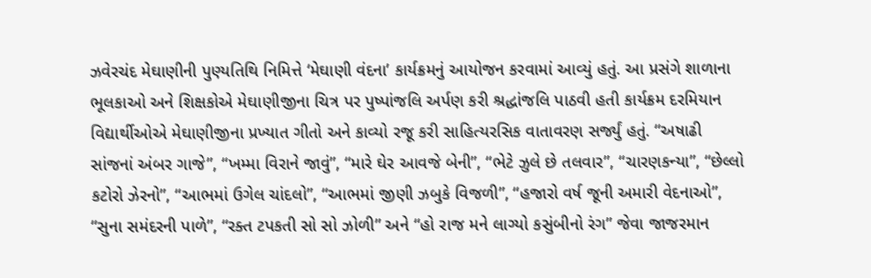ઝવેરચંદ મેઘાણીની પુણ્યતિથિ નિમિત્તે ‘મેઘાણી વંદના’ કાર્યક્રમનું આયોજન કરવામાં આવ્યું હતું. આ પ્રસંગે શાળાના ભૂલકાઓ અને શિક્ષકોએ મેઘાણીજીના ચિત્ર પર પુષ્પાંજલિ અર્પણ કરી શ્રદ્ધાંજલિ પાઠવી હતી કાર્યક્રમ દરમિયાન વિદ્યાર્થીઓએ મેઘાણીજીના પ્રખ્યાત ગીતો અને કાવ્યો રજૂ કરી સાહિત્યરસિક વાતાવરણ સર્જ્યું હતું. “અષાઢી સાંજનાં અંબર ગાજે”, “ખમ્મા વિરાને જાવું”, “મારે ઘેર આવજે બેની”, “ભેટે ઝુલે છે તલવાર”, “ચારણકન્યા”, “છેલ્લો કટોરો ઝેરનો”, “આભમાં ઉગેલ ચાંદલો”, “આભમાં જીણી ઝબુકે વિજળી”, “હજારો વર્ષ જૂની અમારી વેદનાઓ”, “સુના સમંદરની પાળે”, “રક્ત ટપકતી સો સો ઝોળી” અને “હો રાજ મને લાગ્યો કસુંબીનો રંગ” જેવા જાજરમાન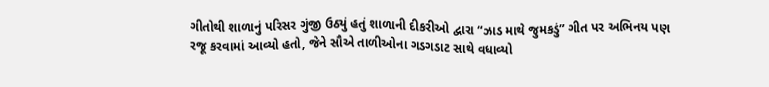ગીતોથી શાળાનું પરિસર ગુંજી ઉઠ્યું હતું શાળાની દીકરીઓ દ્વારા “ઝાડ માથે જુમકડું” ગીત પર અભિનય પણ રજૂ કરવામાં આવ્યો હતો, જેને સૌએ તાળીઓના ગડગડાટ સાથે વધાવ્યો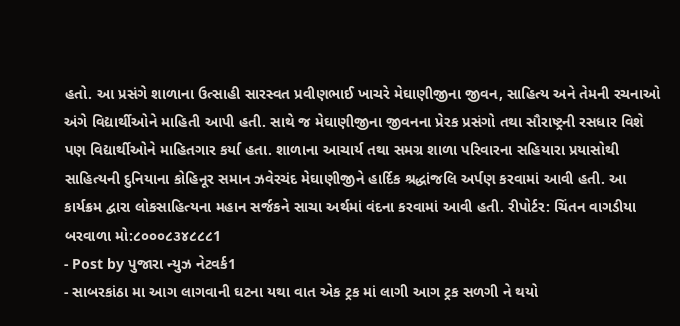હતો. આ પ્રસંગે શાળાના ઉત્સાહી સારસ્વત પ્રવીણભાઈ ખાચરે મેઘાણીજીના જીવન, સાહિત્ય અને તેમની રચનાઓ અંગે વિદ્યાર્થીઓને માહિતી આપી હતી. સાથે જ મેઘાણીજીના જીવનના પ્રેરક પ્રસંગો તથા સૌરાષ્ટ્રની રસધાર વિશે પણ વિદ્યાર્થીઓને માહિતગાર કર્યા હતા. શાળાના આચાર્ય તથા સમગ્ર શાળા પરિવારના સહિયારા પ્રયાસોથી સાહિત્યની દુનિયાના કોહિનૂર સમાન ઝવેરચંદ મેઘાણીજીને હાર્દિક શ્રદ્ધાંજલિ અર્પણ કરવામાં આવી હતી. આ કાર્યક્રમ દ્વારા લોકસાહિત્યના મહાન સર્જકને સાચા અર્થમાં વંદના કરવામાં આવી હતી. રીપોર્ટર: ચિંતન વાગડીયા બરવાળા મો:૮૦૦૦૮૩૪૮૮૮1
- Post by પુજારા ન્યુઝ નેટવર્ક1
- સાબરકાંઠા મા આગ લાગવાની ઘટના યથા વાત એક ટ્રક માં લાગી આગ ટ્રક સળગી ને થયો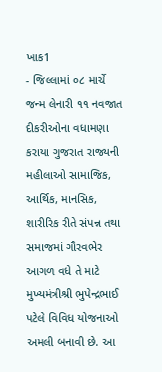ખાક1
- જિલ્લામાં ૦૮ માર્ચે જન્મ લેનારી ૧૧ નવજાત દીકરીઓના વધામણા કરાયા ગુજરાત રાજ્યની મહીલાઓ સામાજિક, આર્થિક, માનસિક, શારીરિક રીતે સંપન્ન તથા સમાજમાં ગૌરવભેર આગળ વધે તે માટે મુખ્યમંત્રીશ્રી ભુપેન્દ્રભાઈ પટેલે વિવિધ યોજનાઓ અમલી બનાવી છે. આ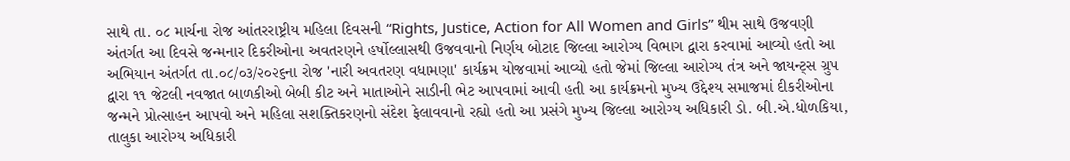સાથે તા. ૦૮ માર્ચના રોજ આંતરરાષ્ટ્રીય મહિલા દિવસની “Rights, Justice, Action for All Women and Girls” થીમ સાથે ઉજવણી અંતર્ગત આ દિવસે જન્મનાર દિકરીઓના અવતરણને હર્ષોલ્લાસથી ઉજવવાનો નિર્ણય બોટાદ જિલ્લા આરોગ્ય વિભાગ દ્વારા કરવામાં આવ્યો હતો આ અભિયાન અંતર્ગત તા.૦૮/૦૩/૨૦૨૬ના રોજ 'નારી અવતરણ વધામણા' કાર્યક્રમ યોજવામાં આવ્યો હતો જેમાં જિલ્લા આરોગ્ય તંત્ર અને જાયન્ટ્સ ગ્રુપ દ્વારા ૧૧ જેટલી નવજાત બાળકીઓ બેબી કીટ અને માતાઓને સાડીની ભેટ આપવામાં આવી હતી આ કાર્યક્રમનો મુખ્ય ઉદ્દેશ્ય સમાજમાં દીકરીઓના જન્મને પ્રોત્સાહન આપવો અને મહિલા સશક્તિકરણનો સંદેશ ફેલાવવાનો રહ્યો હતો આ પ્રસંગે મુખ્ય જિલ્લા આરોગ્ય અધિકારી ડો. બી.એ.ધોળકિયા, તાલુકા આરોગ્ય અધિકારી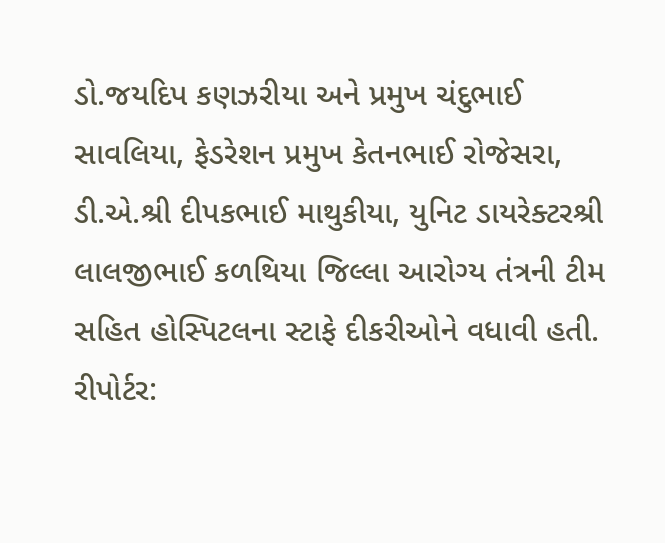ડો.જયદિપ કણઝરીયા અને પ્રમુખ ચંદુભાઈ સાવલિયા, ફેડરેશન પ્રમુખ કેતનભાઈ રોજેસરા, ડી.એ.શ્રી દીપકભાઈ માથુકીયા, યુનિટ ડાયરેક્ટરશ્રી લાલજીભાઈ કળથિયા જિલ્લા આરોગ્ય તંત્રની ટીમ સહિત હોસ્પિટલના સ્ટાફે દીકરીઓને વધાવી હતી. રીપોર્ટર: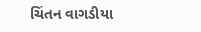ચિંતન વાગડીયા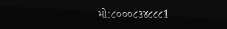મો:૮૦૦૦૮૩૪૮૮૮1